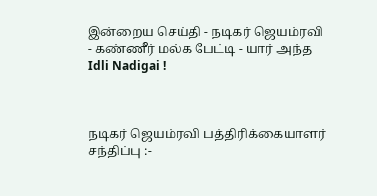இன்றைய செய்தி - நடிகர் ஜெயம்ரவி - கண்ணீர் மல்க பேட்டி - யார் அந்த Idli Nadigai !



நடிகர் ஜெயம்ரவி பத்திரிக்கையாளர் சந்திப்பு :-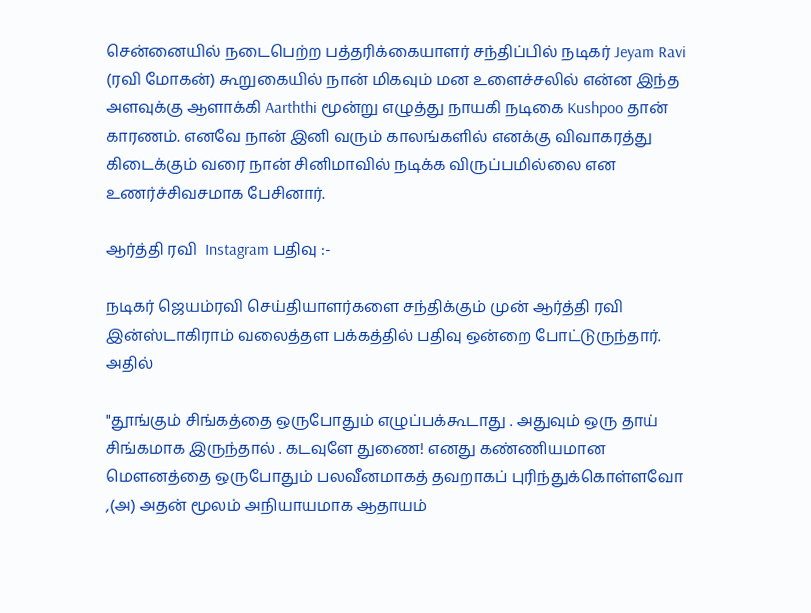சென்னையில் நடைபெற்ற பத்தரிக்கையாளர் சந்திப்பில் நடிகர் Jeyam Ravi (ரவி மோகன்) கூறுகையில் நான் மிகவும் மன உளைச்சலில் என்ன இந்த அளவுக்கு ஆளாக்கி Aarththi மூன்று எழுத்து நாயகி நடிகை Kushpoo தான் காரணம். எனவே நான் இனி வரும் காலங்களில் எனக்கு விவாகரத்து கிடைக்கும் வரை நான் சினிமாவில் நடிக்க விருப்பமில்லை என உணர்ச்சிவசமாக பேசினார்.

ஆர்த்தி ரவி  Instagram பதிவு :-

நடிகர் ஜெயம்ரவி செய்தியாளர்களை சந்திக்கும் முன் ஆர்த்தி ரவி இன்ஸ்டாகிராம் வலைத்தள பக்கத்தில் பதிவு ஒன்றை போட்டுருந்தார். அதில்

"தூங்கும் சிங்கத்தை ஒருபோதும் எழுப்பக்கூடாது . அதுவும் ஒரு தாய் சிங்கமாக இருந்தால் . கடவுளே துணை! எனது கண்ணியமான மௌனத்தை ஒருபோதும் பலவீனமாகத் தவறாகப் புரிந்துக்கொள்ளவோ ,(அ) அதன் மூலம் அநியாயமாக ஆதாயம்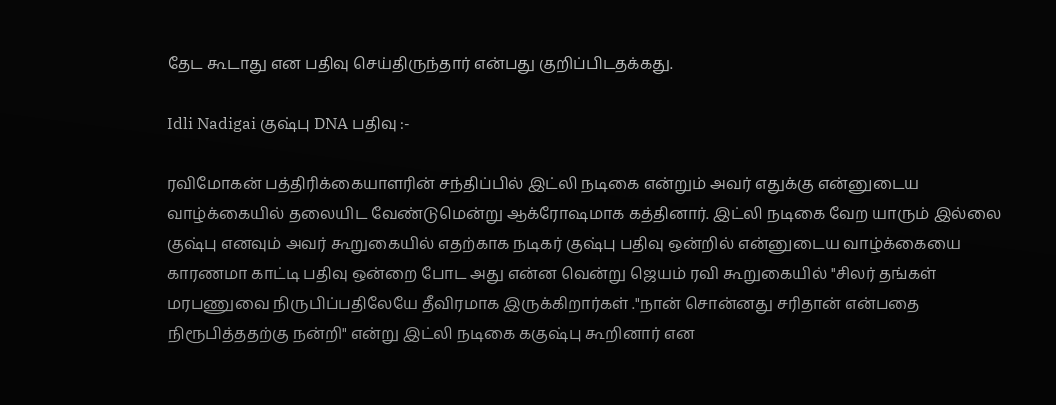தேட கூடாது என பதிவு செய்திருந்தார் என்பது குறிப்பிடதக்கது.

Idli Nadigai குஷ்பு DNA பதிவு :-

ரவிமோகன் பத்திரிக்கையாளரின் சந்திப்பில் இட்லி நடிகை என்றும் அவர் எதுக்கு என்னுடைய வாழ்க்கையில் தலையிட வேண்டுமென்று ஆக்ரோஷமாக கத்தினார். இட்லி நடிகை வேற யாரும் இல்லை குஷ்பு எனவும் அவர் கூறுகையில் எதற்காக நடிகர் குஷ்பு பதிவு ஒன்றில் என்னுடைய வாழ்க்கையை காரணமா காட்டி பதிவு ஒன்றை போட அது என்ன வென்று ஜெயம் ரவி கூறுகையில் ''சிலர் தங்கள் மரபணுவை நிருபிப்பதிலேயே தீவிரமாக இருக்கிறார்கள் ."நான் சொன்னது சரிதான் என்பதை நிரூபித்ததற்கு நன்றி" என்று இட்லி நடிகை ககுஷ்பு கூறினார் என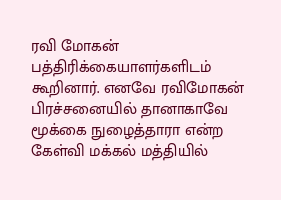ரவி மோகன் பத்திரிக்கையாளர்களிடம் கூறினார். எனவே ரவிமோகன் பிரச்சனையில் தானாகாவே மூக்கை நுழைத்தாரா என்ற கேள்வி மக்கல் மத்தியில்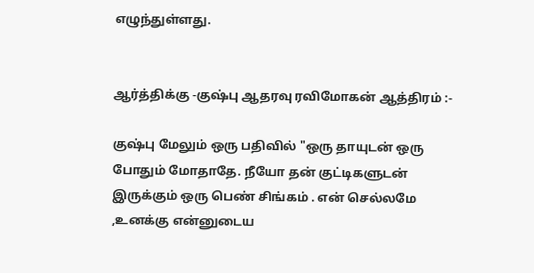எழுந்துள்ளது.


ஆர்த்திக்கு -குஷ்பு ஆதரவு ரவிமோகன் ஆத்திரம் :-

குஷ்பு மேலும் ஒரு பதிவில் "ஒரு தாயுடன் ஒரு போதும் மோதாதே. நீயோ தன் குட்டிகளுடன் இருக்கும் ஒரு பெண் சிங்கம் . என் செல்லமே ,உனக்கு என்னுடைய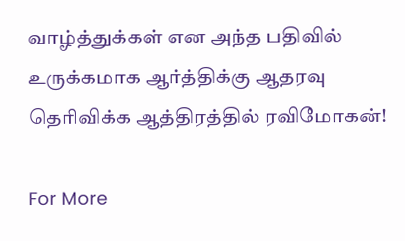வாழ்த்துக்கள் என அந்த பதிவில் உருக்கமாக ஆர்த்திக்கு ஆதரவு தெரிவிக்க ஆத்திரத்தில் ரவிமோகன்!

For More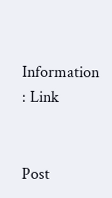Information : Link


Post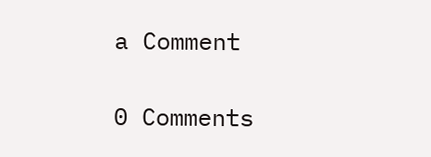a Comment

0 Comments